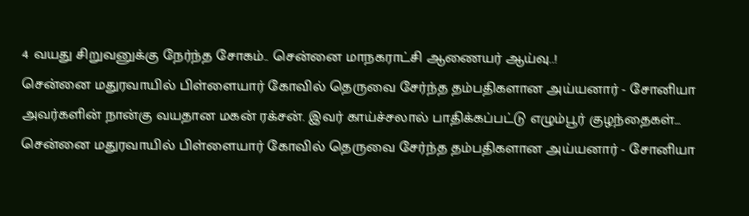4 வயது சிறுவனுக்கு நேர்ந்த சோகம்.. சென்னை மாநகராட்சி ஆணையர் ஆய்வு..!
சென்னை மதுரவாயில் பிள்ளையார் கோவில் தெருவை சேர்ந்த தம்பதிகளான அய்யனார் - சோனியா அவர்களின் நான்கு வயதான மகன் ரக்சன். இவர் காய்ச்சலால் பாதிக்கப்பட்டு எழும்பூர் குழந்தைகள்...
சென்னை மதுரவாயில் பிள்ளையார் கோவில் தெருவை சேர்ந்த தம்பதிகளான அய்யனார் - சோனியா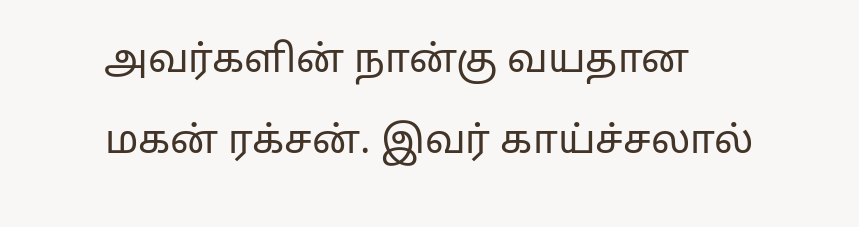அவர்களின் நான்கு வயதான மகன் ரக்சன். இவர் காய்ச்சலால்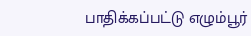பாதிக்கப்பட்டு எழும்பூர்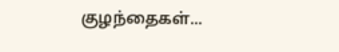குழந்தைகள்...